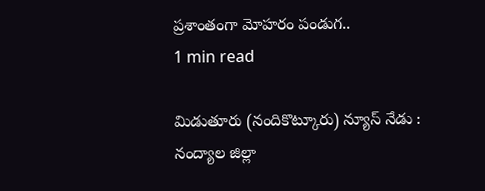ప్రశాంతంగా మోహరం పండుగ..
1 min read

మిడుతూరు (నందికొట్కూరు) న్యూస్ నేడు : నంద్యాల జిల్లా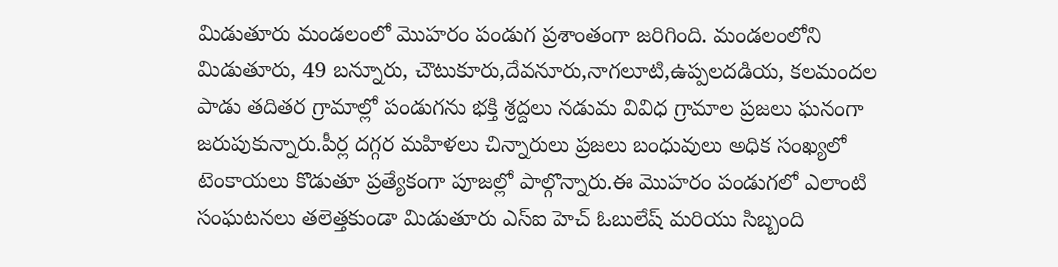మిడుతూరు మండలంలో మొహరం పండుగ ప్రశాంతంగా జరిగింది. మండలంలోని మిడుతూరు, 49 బన్నూరు, చౌటుకూరు,దేవనూరు,నాగలూటి,ఉప్పలదడియ, కలమందల పాడు తదితర గ్రామాల్లో పండుగను భక్తి శ్రద్దలు నడుమ వివిధ గ్రామాల ప్రజలు ఘనంగా జరుపుకున్నారు.పీర్ల దగ్గర మహిళలు చిన్నారులు ప్రజలు బంధువులు అధిక సంఖ్యలో టెంకాయలు కొడుతూ ప్రత్యేకంగా పూజల్లో పాల్గొన్నారు.ఈ మొహరం పండుగలో ఎలాంటి సంఘటనలు తలెత్తకుండా మిడుతూరు ఎస్ఐ హెచ్ ఓబులేష్ మరియు సిబ్బంది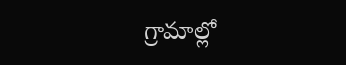గ్రామాల్లో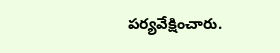పర్యవేక్షించారు.